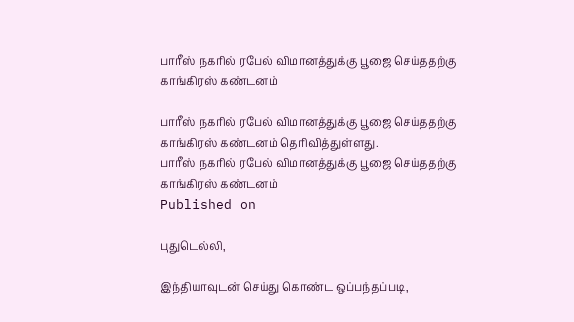பாரீஸ் நகரில் ரபேல் விமானத்துக்கு பூஜை செய்ததற்கு காங்கிரஸ் கண்டனம்

பாரீஸ் நகரில் ரபேல் விமானத்துக்கு பூஜை செய்ததற்கு காங்கிரஸ் கண்டனம் தெரிவித்துள்ளது.
பாரீஸ் நகரில் ரபேல் விமானத்துக்கு பூஜை செய்ததற்கு காங்கிரஸ் கண்டனம்
Published on

புதுடெல்லி,

இந்தியாவுடன் செய்து கொண்ட ஒப்பந்தப்படி,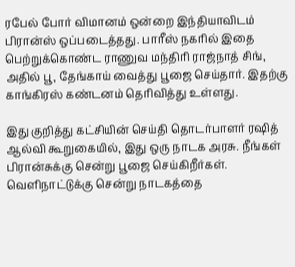ரபேல் போர் விமானம் ஒன்றை இந்தியாவிடம் பிரான்ஸ் ஒப்படைத்தது. பாரீஸ் நகரில் இதை பெற்றுக்கொண்ட ராணுவ மந்திரி ராஜ்நாத் சிங், அதில் பூ, தேங்காய் வைத்து பூஜை செய்தார். இதற்கு காங்கிரஸ் கண்டனம் தெரிவித்து உள்ளது.

இது குறித்து கட்சியின் செய்தி தொடர்பாளர் ரஷித் ஆல்வி கூறுகையில், இது ஒரு நாடக அரசு. நீங்கள் பிரான்சுக்கு சென்று பூஜை செய்கிறீர்கள். வெளிநாட்டுக்கு சென்று நாடகத்தை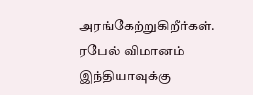அரங்கேற்றுகிறீர்கள். ரபேல் விமானம் இந்தியாவுக்கு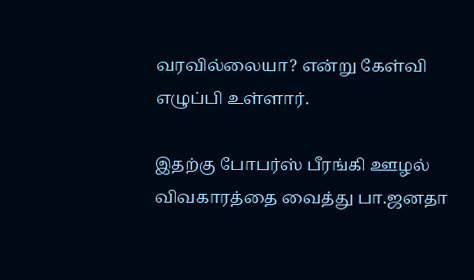வரவில்லையா? என்று கேள்வி எழுப்பி உள்ளார்.

இதற்கு போபர்ஸ் பீரங்கி ஊழல் விவகாரத்தை வைத்து பா.ஜனதா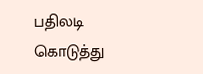பதிலடி கொடுத்து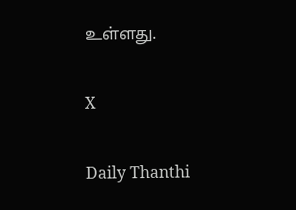உள்ளது.

X

Daily Thanthi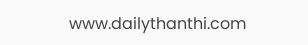www.dailythanthi.com